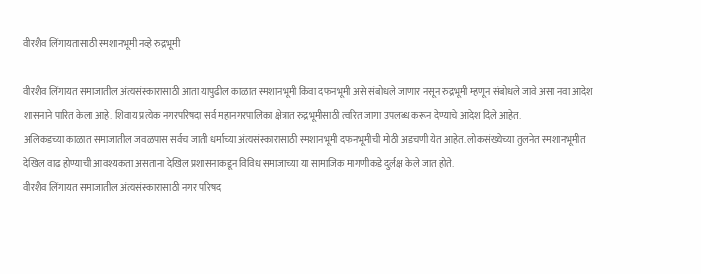वीरशैव लिंगायतासाठी स्मशानभूमी नव्हे रुद्रभूमी

वीरशैव लिंगायत समाजातील अंत्यसंस्कारासाठी आता यापुढील काळात स्मशानभूमी किंवा दफनभूमी असे संबोधले जाणार नसून रुद्रभूमी म्हणून संबोधले जावे असा नवा आदेश शासनाने पारित केला आहे. शिवाय प्रत्येक नगरपरिषदा सर्व महानगरपालिका क्षेत्रात रुद्रभूमीसाठी त्वरित जागा उपलब्ध करून देण्याचे आदेश दिले आहेत.
अलिकडच्या काळात समाजातील जवळपास सर्वच जाती धर्माच्या अंत्यसंस्कारासाठी स्मशानभूमी दफनभूमीची मोठी अडचणी येत आहेत. लोकसंख्येच्या तुलनेत स्मशानभूमीत देखिल वाढ होण्याची आवश्यकता असताना देखिल प्रशासनाकडून विविध समाजाच्या या सामाजिक मागणीकडे दुर्लक्ष केले जात होते.
वीरशैव लिंगायत समाजातील अंत्यसंस्कारासाठी नगर परिषद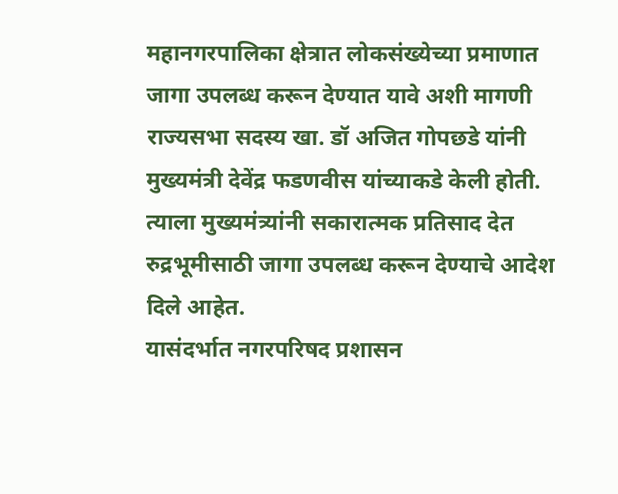महानगरपालिका क्षेत्रात लोकसंख्येच्या प्रमाणात जागा उपलब्ध करून देण्यात यावे अशी मागणी राज्यसभा सदस्य खा. डॉ अजित गोपछडे यांनी मुख्यमंत्री देवेंद्र फडणवीस यांच्याकडे केली होती. त्याला मुख्यमंत्र्यांनी सकारात्मक प्रतिसाद देत रुद्रभूमीसाठी जागा उपलब्ध करून देण्याचे आदेश दिले आहेत.
यासंदर्भात नगरपरिषद प्रशासन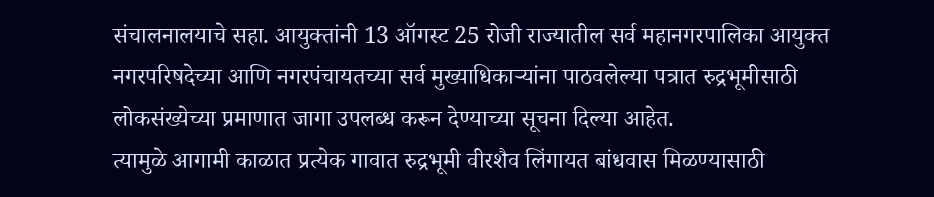संचालनालयाचे सहा. आयुक्तांनी 13 ऑगस्ट 25 रोजी राज्यातील सर्व महानगरपालिका आयुक्त नगरपरिषदेच्या आणि नगरपंचायतच्या सर्व मुख्याधिकाऱ्यांना पाठवलेल्या पत्रात रुद्रभूमीसाठी लोकसंख्येच्या प्रमाणात जागा उपलब्ध करून देण्याच्या सूचना दिल्या आहेत.
त्यामुळे आगामी काळात प्रत्येक गावात रुद्रभूमी वीरशैव लिंगायत बांधवास मिळण्यासाठी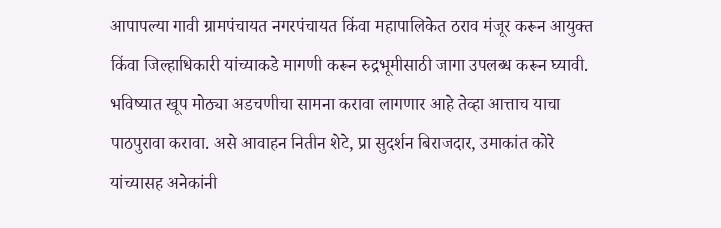आपापल्या गावी ग्रामपंचायत नगरपंचायत किंवा महापालिकेत ठराव मंजूर करून आयुक्त किंवा जिल्हाधिकारी यांच्याकडे मागणी करून रुद्रभूमीसाठी जागा उपलब्ध करून घ्यावी. भविष्यात खूप मोठ्या अडचणीचा सामना करावा लागणार आहे तेव्हा आत्ताच याचा पाठपुरावा करावा. असे आवाहन नितीन शेटे, प्रा सुदर्शन बिराजदार, उमाकांत कोरे यांच्यासह अनेकांनी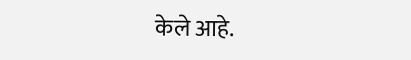केले आहे.